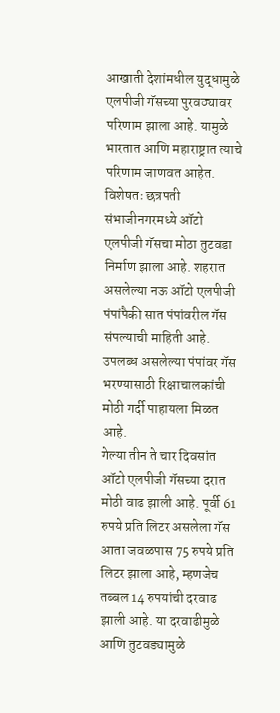आखाती देशांमधील युद्धामुळे एलपीजी गॅसच्या पुरवठ्यावर परिणाम झाला आहे. यामुळे भारतात आणि महाराष्ट्रात त्याचे परिणाम जाणवत आहेत. विशेषतः छत्रपती संभाजीनगरमध्ये ऑटो एलपीजी गॅसचा मोठा तुटवडा निर्माण झाला आहे. शहरात असलेल्या नऊ ऑटो एलपीजी पंपांपैकी सात पंपांवरील गॅस संपल्याची माहिती आहे. उपलब्ध असलेल्या पंपांवर गॅस भरण्यासाठी रिक्षाचालकांची मोठी गर्दी पाहायला मिळत आहे.
गेल्या तीन ते चार दिवसांत ऑटो एलपीजी गॅसच्या दरात मोठी वाढ झाली आहे. पूर्वी 61 रुपये प्रति लिटर असलेला गॅस आता जवळपास 75 रुपये प्रति लिटर झाला आहे, म्हणजेच तब्बल 14 रुपयांची दरवाढ झाली आहे. या दरवाढीमुळे आणि तुटवड्यामुळे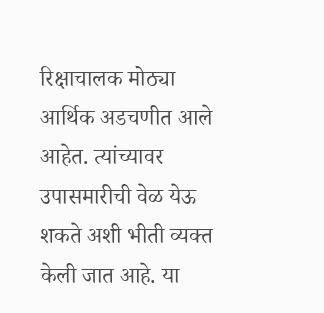रिक्षाचालक मोठ्या आर्थिक अडचणीत आले आहेत. त्यांच्यावर उपासमारीची वेळ येऊ शकते अशी भीती व्यक्त केली जात आहे. या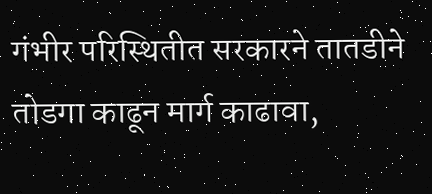गंभीर परिस्थितीत सरकारने तातडीने तोडगा काढून मार्ग काढावा,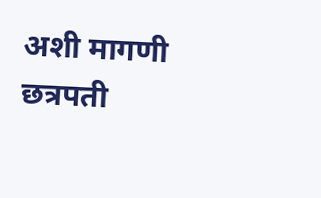अशी मागणी छत्रपती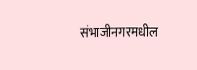संभाजीनगरमधील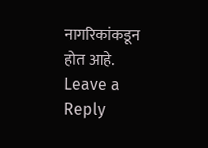नागरिकांकडून होत आहे.
Leave a Reply